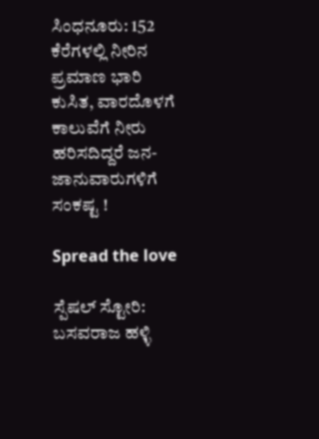ಸಿಂಧನೂರು: 152 ಕೆರೆಗಳಲ್ಲಿ ನೀರಿನ ಪ್ರಮಾಣ ಭಾರಿ ಕುಸಿತ, ವಾರದೊಳಗೆ ಕಾಲುವೆಗೆ ನೀರು ಹರಿಸದಿದ್ದರೆ ಜನ-ಜಾನುವಾರುಗಳಿಗೆ ಸಂಕಷ್ಟ !

Spread the love

ಸ್ಪೆಷಲ್ ಸ್ಟೋರಿ: ಬಸವರಾಜ ಹಳ್ಳಿ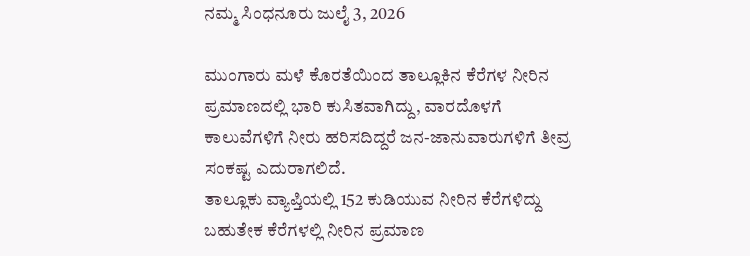ನಮ್ಮ ಸಿಂಧನೂರು ಜುಲೈ 3, 2026

ಮುಂಗಾರು ಮಳೆ ಕೊರತೆಯಿಂದ ತಾಲ್ಲೂಕಿನ ಕೆರೆಗಳ ನೀರಿನ ಪ್ರಮಾಣದಲ್ಲಿ ಭಾರಿ ಕುಸಿತವಾಗಿದ್ದು, ವಾರದೊಳಗೆ ಕಾಲುವೆಗಳಿಗೆ ನೀರು ಹರಿಸದಿದ್ದರೆ ಜನ-ಜಾನುವಾರುಗಳಿಗೆ ತೀವ್ರ ಸಂಕಷ್ಟ ಎದುರಾಗಲಿದೆ.
ತಾಲ್ಲೂಕು ವ್ಯಾಪ್ತಿಯಲ್ಲಿ 152 ಕುಡಿಯುವ ನೀರಿನ ಕೆರೆಗಳಿದ್ದು ಬಹುತೇಕ ಕೆರೆಗಳಲ್ಲಿ ನೀರಿನ ಪ್ರಮಾಣ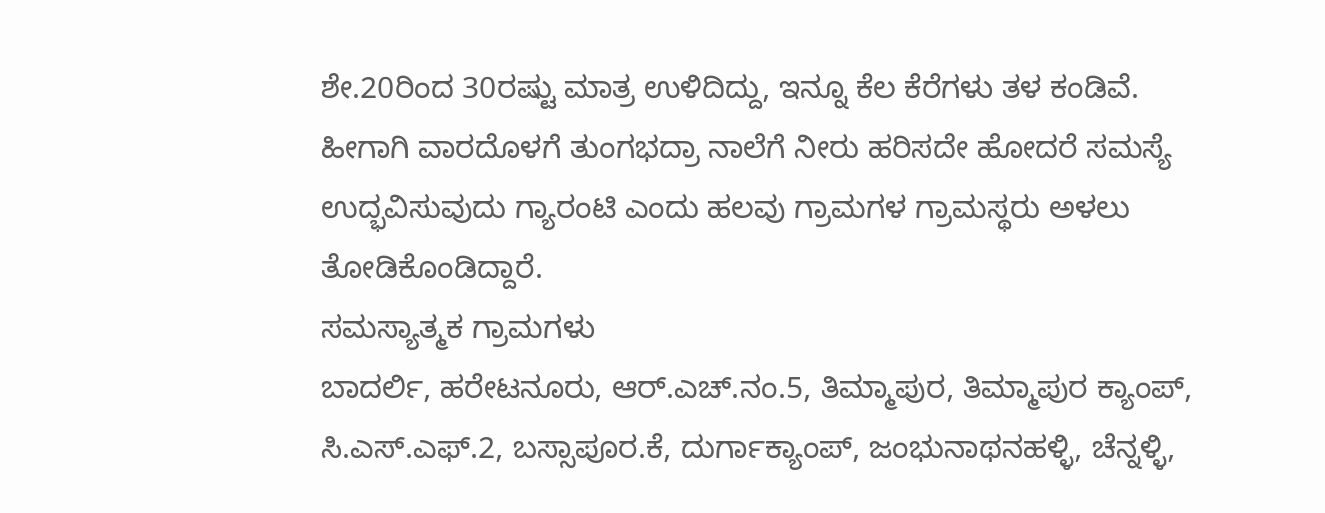ಶೇ.20ರಿಂದ 30ರಷ್ಟು ಮಾತ್ರ ಉಳಿದಿದ್ದು, ಇನ್ನೂ ಕೆಲ ಕೆರೆಗಳು ತಳ ಕಂಡಿವೆ. ಹೀಗಾಗಿ ವಾರದೊಳಗೆ ತುಂಗಭದ್ರಾ ನಾಲೆಗೆ ನೀರು ಹರಿಸದೇ ಹೋದರೆ ಸಮಸ್ಯೆ ಉದ್ಭವಿಸುವುದು ಗ್ಯಾರಂಟಿ ಎಂದು ಹಲವು ಗ್ರಾಮಗಳ ಗ್ರಾಮಸ್ಥರು ಅಳಲು ತೋಡಿಕೊಂಡಿದ್ದಾರೆ.
ಸಮಸ್ಯಾತ್ಮಕ ಗ್ರಾಮಗಳು
ಬಾದರ್ಲಿ, ಹರೇಟನೂರು, ಆರ್.ಎಚ್.ನಂ.5, ತಿಮ್ಮಾಪುರ, ತಿಮ್ಮಾಪುರ ಕ್ಯಾಂಪ್, ಸಿ.ಎಸ್.ಎಫ್.2, ಬಸ್ಸಾಪೂರ.ಕೆ, ದುರ್ಗಾಕ್ಯಾಂಪ್, ಜಂಭುನಾಥನಹಳ್ಳಿ, ಚೆನ್ನಳ್ಳಿ,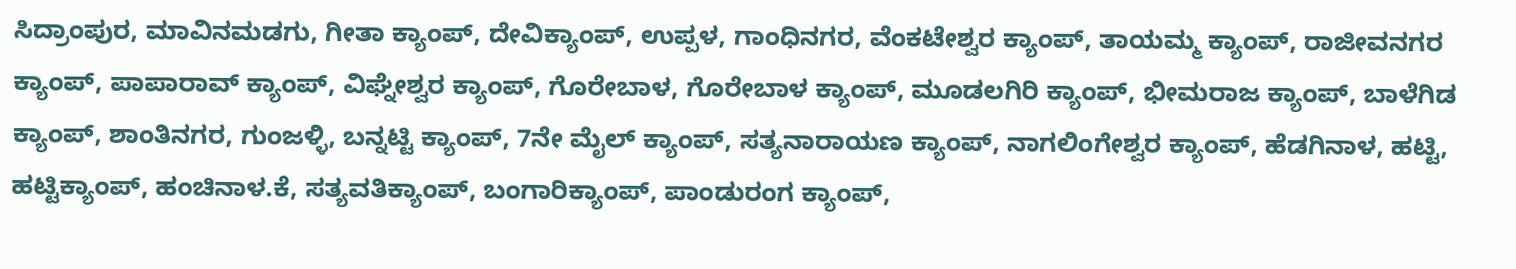ಸಿದ್ರಾಂಪುರ, ಮಾವಿನಮಡಗು, ಗೀತಾ ಕ್ಯಾಂಪ್, ದೇವಿಕ್ಯಾಂಪ್, ಉಪ್ಪಳ, ಗಾಂಧಿನಗರ, ವೆಂಕಟೇಶ್ವರ ಕ್ಯಾಂಪ್, ತಾಯಮ್ಮ ಕ್ಯಾಂಪ್, ರಾಜೀವನಗರ ಕ್ಯಾಂಪ್, ಪಾಪಾರಾವ್ ಕ್ಯಾಂಪ್, ವಿಘ್ನೇಶ್ವರ ಕ್ಯಾಂಪ್, ಗೊರೇಬಾಳ, ಗೊರೇಬಾಳ ಕ್ಯಾಂಪ್, ಮೂಡಲಗಿರಿ ಕ್ಯಾಂಪ್, ಭೀಮರಾಜ ಕ್ಯಾಂಪ್, ಬಾಳೆಗಿಡ ಕ್ಯಾಂಪ್, ಶಾಂತಿನಗರ, ಗುಂಜಳ್ಳಿ, ಬನ್ನಟ್ಟಿ ಕ್ಯಾಂಪ್, 7ನೇ ಮೈಲ್ ಕ್ಯಾಂಪ್, ಸತ್ಯನಾರಾಯಣ ಕ್ಯಾಂಪ್, ನಾಗಲಿಂಗೇಶ್ವರ ಕ್ಯಾಂಪ್, ಹೆಡಗಿನಾಳ, ಹಟ್ಟಿ, ಹಟ್ಟಿಕ್ಯಾಂಪ್, ಹಂಚಿನಾಳ.ಕೆ, ಸತ್ಯವತಿಕ್ಯಾಂಪ್, ಬಂಗಾರಿಕ್ಯಾಂಪ್, ಪಾಂಡುರಂಗ ಕ್ಯಾಂಪ್,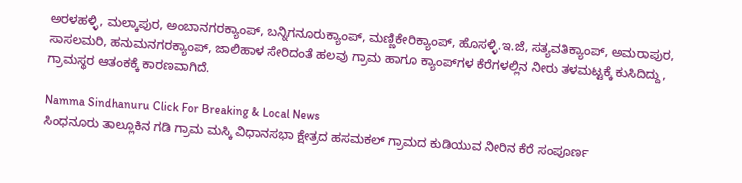ಅರಳಹಳ್ಳಿ, ಮಲ್ಕಾಪುರ, ಅಂಬಾನಗರಕ್ಯಾಂಪ್, ಬನ್ನಿಗನೂರುಕ್ಯಾಂಪ್, ಮಣ್ಣಿಕೇರಿಕ್ಯಾಂಪ್, ಹೊಸಳ್ಳಿ.ಇ.ಜೆ, ಸತ್ಯವತಿಕ್ಯಾಂಪ್, ಅಮರಾಪುರ, ಸಾಸಲಮರಿ, ಹನುಮನಗರಕ್ಯಾಂಪ್, ಜಾಲಿಹಾಳ ಸೇರಿದಂತೆ ಹಲವು ಗ್ರಾಮ ಹಾಗೂ ಕ್ಯಾಂಪ್‌ಗಳ ಕೆರೆಗಳಲ್ಲಿನ ನೀರು ತಳಮಟ್ಟಕ್ಕೆ ಕುಸಿದಿದ್ದು, ಗ್ರಾಮಸ್ಥರ ಆತಂಕಕ್ಕೆ ಕಾರಣವಾಗಿದೆ.

Namma Sindhanuru Click For Breaking & Local News
ಸಿಂಧನೂರು ತಾಲ್ಲೂಕಿನ ಗಡಿ ಗ್ರಾಮ ಮಸ್ಕಿ ವಿಧಾನಸಭಾ ಕ್ಷೇತ್ರದ ಹಸಮಕಲ್‌ ಗ್ರಾಮದ ಕುಡಿಯುವ ನೀರಿನ ಕೆರೆ ಸಂಪೂರ್ಣ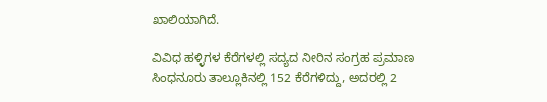ಖಾಲಿಯಾಗಿದೆ.

ವಿವಿಧ ಹಳ್ಳಿಗಳ ಕೆರೆಗಳಲ್ಲಿ ಸದ್ಯದ ನೀರಿನ ಸಂಗ್ರಹ ಪ್ರಮಾಣ
ಸಿಂಧನೂರು ತಾಲ್ಲೂಕಿನಲ್ಲಿ 152 ಕೆರೆಗಳಿದ್ದು, ಅದರಲ್ಲಿ 2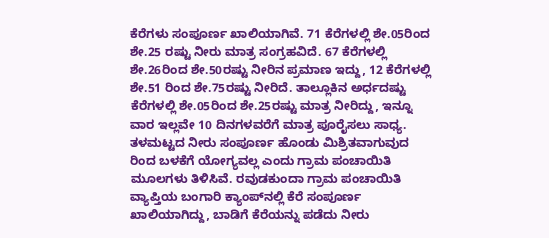ಕೆರೆಗಳು ಸಂಪೂರ್ಣ ಖಾಲಿಯಾಗಿವೆ. 71 ಕೆರೆಗಳಲ್ಲಿ ಶೇ.05ರಿಂದ ಶೇ.25 ರಷ್ಟು ನೀರು ಮಾತ್ರ ಸಂಗ್ರಹವಿದೆ. 67 ಕೆರೆಗಳಲ್ಲಿ ಶೇ.26ರಿಂದ ಶೇ.50ರಷ್ಟು ನೀರಿನ ಪ್ರಮಾಣ ಇದ್ದು, 12 ಕೆರೆಗಳಲ್ಲಿ ಶೇ.51 ರಿಂದ ಶೇ.75ರಷ್ಟು ನೀರಿದೆ. ತಾಲ್ಲೂಕಿನ ಅರ್ಧದಷ್ಟು ಕೆರೆಗಳಲ್ಲಿ ಶೇ.05ರಿಂದ ಶೇ.25ರಷ್ಟು ಮಾತ್ರ ನೀರಿದ್ದು, ಇನ್ನೂ ವಾರ ಇಲ್ಲವೇ 10 ದಿನಗಳವರೆಗೆ ಮಾತ್ರ ಪೂರೈಸಲು ಸಾಧ್ಯ. ತಳಮಟ್ಟದ ನೀರು ಸಂಪೂರ್ಣ ಹೊಂಡು ಮಿಶ್ರಿತವಾಗುವುದ ರಿಂದ ಬಳಕೆಗೆ ಯೋಗ್ಯವಲ್ಲ ಎಂದು ಗ್ರಾಮ ಪಂಚಾಯಿತಿ ಮೂಲಗಳು ತಿಳಿಸಿವೆ. ರವುಡಕುಂದಾ ಗ್ರಾಮ ಪಂಚಾಯಿತಿ ವ್ಯಾಪ್ತಿಯ ಬಂಗಾರಿ ಕ್ಯಾಂಪ್‌ನಲ್ಲಿ ಕೆರೆ ಸಂಪೂರ್ಣ ಖಾಲಿಯಾಗಿದ್ದು, ಬಾಡಿಗೆ ಕೆರೆಯನ್ನು ಪಡೆದು ನೀರು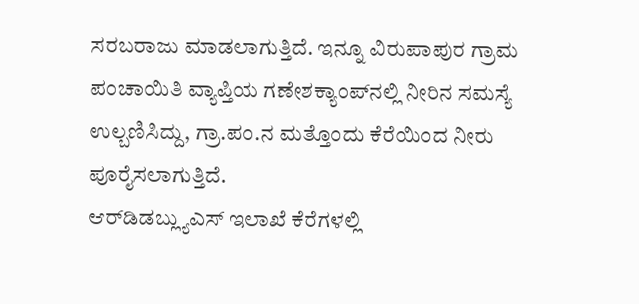ಸರಬರಾಜು ಮಾಡಲಾಗುತ್ತಿದೆ. ಇನ್ನೂ ವಿರುಪಾಪುರ ಗ್ರಾಮ ಪಂಚಾಯಿತಿ ವ್ಯಾಪ್ತಿಯ ಗಣೇಶಕ್ಯಾಂಪ್‌ನಲ್ಲಿ ನೀರಿನ ಸಮಸ್ಯೆ ಉಲ್ಬಣಿಸಿದ್ದು, ಗ್ರಾ.ಪಂ.ನ ಮತ್ತೊಂದು ಕೆರೆಯಿಂದ ನೀರು ಪೂರೈಸಲಾಗುತ್ತಿದೆ.
ಆರ್‌ಡಿಡಬ್ಲ್ಯುಎಸ್ ಇಲಾಖೆ ಕೆರೆಗಳಲ್ಲಿ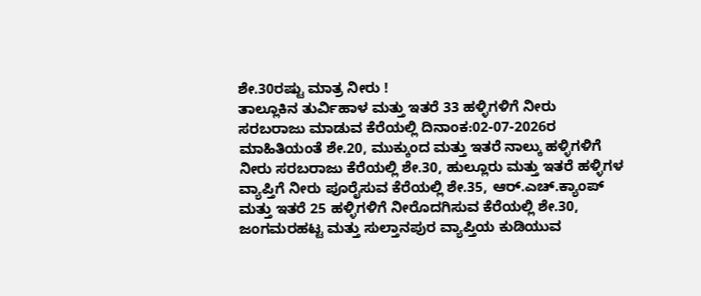ಶೇ.30ರಷ್ಟು ಮಾತ್ರ ನೀರು !
ತಾಲ್ಲೂಕಿನ ತುರ್ವಿಹಾಳ ಮತ್ತು ಇತರೆ 33 ಹಳ್ಳಿಗಳಿಗೆ ನೀರು ಸರಬರಾಜು ಮಾಡುವ ಕೆರೆಯಲ್ಲಿ ದಿನಾಂಕ:02-07-2026ರ ಮಾಹಿತಿಯಂತೆ ಶೇ.20, ಮುಕ್ಕುಂದ ಮತ್ತು ಇತರೆ ನಾಲ್ಕು ಹಳ್ಳಿಗಳಿಗೆ ನೀರು ಸರಬರಾಜು ಕೆರೆಯಲ್ಲಿ ಶೇ.30, ಹುಲ್ಲೂರು ಮತ್ತು ಇತರೆ ಹಳ್ಳಿಗಳ ವ್ಯಾಪ್ತಿಗೆ ನೀರು ಪೂರೈಸುವ ಕೆರೆಯಲ್ಲಿ ಶೇ.35, ಆರ್.ಎಚ್.ಕ್ಯಾಂಪ್ ಮತ್ತು ಇತರೆ 25 ಹಳ್ಳಿಗಳಿಗೆ ನೀರೊದಗಿಸುವ ಕೆರೆಯಲ್ಲಿ ಶೇ.30, ಜಂಗಮರಹಟ್ಟ ಮತ್ತು ಸುಲ್ತಾನಪುರ ವ್ಯಾಪ್ತಿಯ ಕುಡಿಯುವ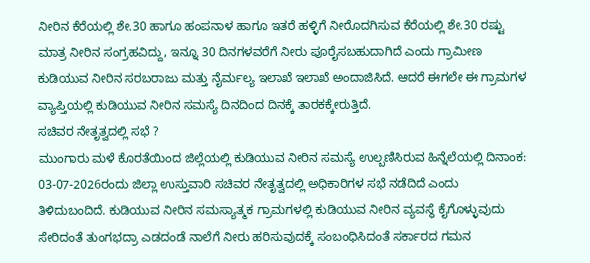ನೀರಿನ ಕೆರೆಯಲ್ಲಿ ಶೇ.30 ಹಾಗೂ ಹಂಪನಾಳ ಹಾಗೂ ಇತರೆ ಹಳ್ಳಿಗೆ ನೀರೊದಗಿಸುವ ಕೆರೆಯಲ್ಲಿ ಶೇ.30 ರಷ್ಟು ಮಾತ್ರ ನೀರಿನ ಸಂಗ್ರಹವಿದ್ದು, ಇನ್ನೂ 30 ದಿನಗಳವರೆಗೆ ನೀರು ಪೂರೈಸಬಹುದಾಗಿದೆ ಎಂದು ಗ್ರಾಮೀಣ ಕುಡಿಯುವ ನೀರಿನ ಸರಬರಾಜು ಮತ್ತು ನೈರ್ಮಲ್ಯ ಇಲಾಖೆ ಇಲಾಖೆ ಅಂದಾಜಿಸಿದೆ. ಆದರೆ ಈಗಲೇ ಈ ಗ್ರಾಮಗಳ ವ್ಯಾಪ್ತಿಯಲ್ಲಿ ಕುಡಿಯುವ ನೀರಿನ ಸಮಸ್ಯೆ ದಿನದಿಂದ ದಿನಕ್ಕೆ ತಾರಕಕ್ಕೇರುತ್ತಿದೆ.
ಸಚಿವರ ನೇತೃತ್ವದಲ್ಲಿ ಸಭೆ ?
ಮುಂಗಾರು ಮಳೆ ಕೊರತೆಯಿಂದ ಜಿಲ್ಲೆಯಲ್ಲಿ ಕುಡಿಯುವ ನೀರಿನ ಸಮಸ್ಯೆ ಉಲ್ಬಣಿಸಿರುವ ಹಿನ್ನೆಲೆಯಲ್ಲಿ ದಿನಾಂಕ: 03-07-2026ರಂದು ಜಿಲ್ಲಾ ಉಸ್ತುವಾರಿ ಸಚಿವರ ನೇತೃತ್ವದಲ್ಲಿ ಅಧಿಕಾರಿಗಳ ಸಭೆ ನಡೆದಿದೆ ಎಂದು ತಿಳಿದುಬಂದಿದೆ. ಕುಡಿಯುವ ನೀರಿನ ಸಮಸ್ಯಾತ್ಮಕ ಗ್ರಾಮಗಳಲ್ಲಿ ಕುಡಿಯುವ ನೀರಿನ ವ್ಯವಸ್ಥೆ ಕೈಗೊಳ್ಳುವುದು ಸೇರಿದಂತೆ ತುಂಗಭದ್ರಾ ಎಡದಂಡೆ ನಾಲೆಗೆ ನೀರು ಹರಿಸುವುದಕ್ಕೆ ಸಂಬಂಧಿಸಿದಂತೆ ಸರ್ಕಾರದ ಗಮನ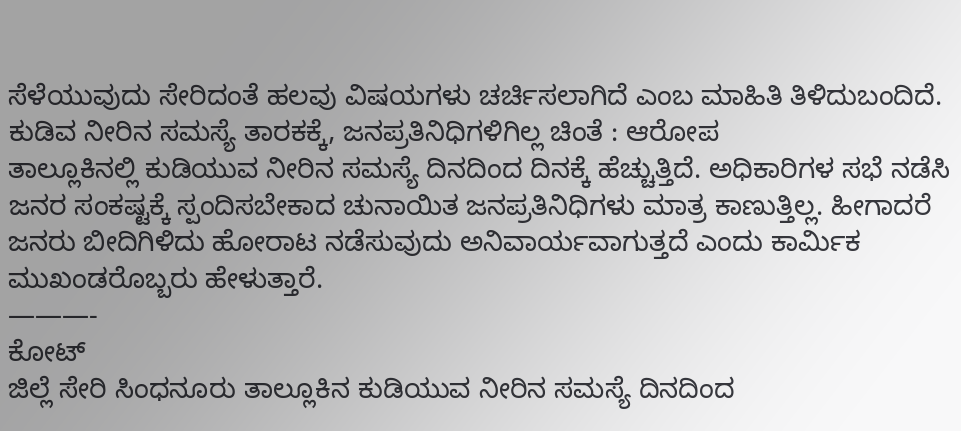ಸೆಳೆಯುವುದು ಸೇರಿದಂತೆ ಹಲವು ವಿಷಯಗಳು ಚರ್ಚಿಸಲಾಗಿದೆ ಎಂಬ ಮಾಹಿತಿ ತಿಳಿದುಬಂದಿದೆ.
ಕುಡಿವ ನೀರಿನ ಸಮಸ್ಯೆ ತಾರಕಕ್ಕೆ, ಜನಪ್ರತಿನಿಧಿಗಳಿಗಿಲ್ಲ ಚಿಂತೆ : ಆರೋಪ
ತಾಲ್ಲೂಕಿನಲ್ಲಿ ಕುಡಿಯುವ ನೀರಿನ ಸಮಸ್ಯೆ ದಿನದಿಂದ ದಿನಕ್ಕೆ ಹೆಚ್ಚುತ್ತಿದೆ. ಅಧಿಕಾರಿಗಳ ಸಭೆ ನಡೆಸಿ ಜನರ ಸಂಕಷ್ಟಕ್ಕೆ ಸ್ಪಂದಿಸಬೇಕಾದ ಚುನಾಯಿತ ಜನಪ್ರತಿನಿಧಿಗಳು ಮಾತ್ರ ಕಾಣುತ್ತಿಲ್ಲ. ಹೀಗಾದರೆ ಜನರು ಬೀದಿಗಿಳಿದು ಹೋರಾಟ ನಡೆಸುವುದು ಅನಿವಾರ್ಯವಾಗುತ್ತದೆ ಎಂದು ಕಾರ್ಮಿಕ ಮುಖಂಡರೊಬ್ಬರು ಹೇಳುತ್ತಾರೆ.
———-
ಕೋಟ್
ಜಿಲ್ಲೆ ಸೇರಿ ಸಿಂಧನೂರು ತಾಲ್ಲೂಕಿನ ಕುಡಿಯುವ ನೀರಿನ ಸಮಸ್ಯೆ ದಿನದಿಂದ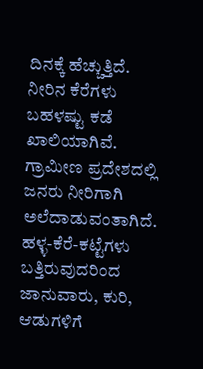ದಿನಕ್ಕೆ ಹೆಚ್ಚುತ್ತಿದೆ. ನೀರಿನ ಕೆರೆಗಳು ಬಹಳಷ್ಟು ಕಡೆ ಖಾಲಿಯಾಗಿವೆ. ಗ್ರಾಮೀಣ ಪ್ರದೇಶದಲ್ಲಿ ಜನರು ನೀರಿಗಾಗಿ ಅಲೆದಾಡುವಂತಾಗಿದೆ. ಹಳ್ಳ-ಕೆರೆ-ಕಟ್ಟೆಗಳು ಬತ್ತಿರುವುದರಿಂದ ಜಾನುವಾರು, ಕುರಿ, ಆಡುಗಳಿಗೆ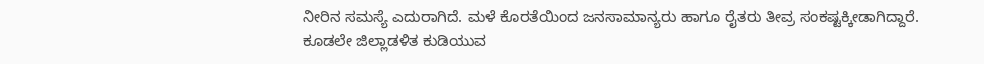ನೀರಿನ ಸಮಸ್ಯೆ ಎದುರಾಗಿದೆ. ಮಳೆ ಕೊರತೆಯಿಂದ ಜನಸಾಮಾನ್ಯರು ಹಾಗೂ ರೈತರು ತೀವ್ರ ಸಂಕಷ್ಟಕ್ಕೀಡಾಗಿದ್ದಾರೆ. ಕೂಡಲೇ ಜಿಲ್ಲಾಡಳಿತ ಕುಡಿಯುವ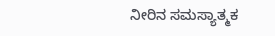ನೀರಿನ ಸಮಸ್ಯಾತ್ಮಕ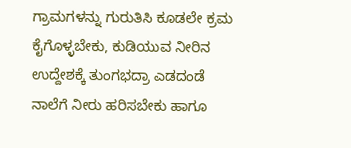ಗ್ರಾಮಗಳನ್ನು ಗುರುತಿಸಿ ಕೂಡಲೇ ಕ್ರಮ ಕೈಗೊಳ್ಳಬೇಕು, ಕುಡಿಯುವ ನೀರಿನ ಉದ್ದೇಶಕ್ಕೆ ತುಂಗಭದ್ರಾ ಎಡದಂಡೆ ನಾಲೆಗೆ ನೀರು ಹರಿಸಬೇಕು ಹಾಗೂ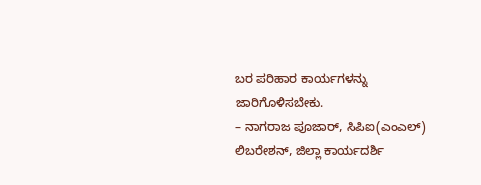ಬರ ಪರಿಹಾರ ಕಾರ್ಯಗಳನ್ನು ಜಾರಿಗೊಳಿಸಬೇಕು.
– ನಾಗರಾಜ ಪೂಜಾರ್, ಸಿಪಿಐ(ಎಂಎಲ್) ಲಿಬರೇಶನ್, ಜಿಲ್ಲಾ ಕಾರ್ಯದರ್ಶಿ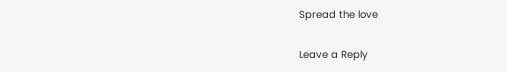Spread the love

Leave a Reply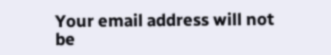Your email address will not be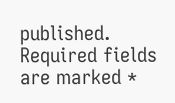published. Required fields are marked *